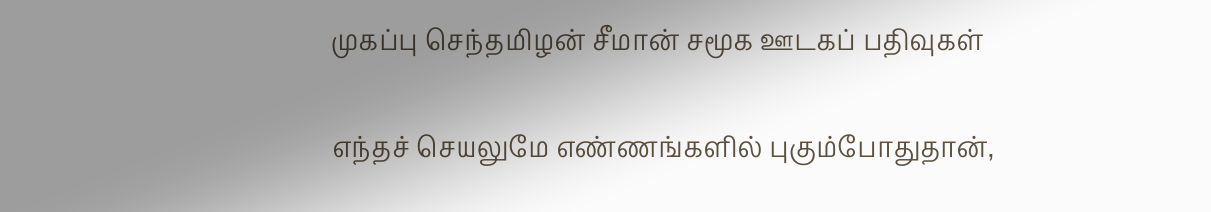முகப்பு செந்தமிழன் சீமான் சமூக ஊடகப் பதிவுகள்

எந்தச் செயலுமே எண்ணங்களில் புகும்போதுதான்,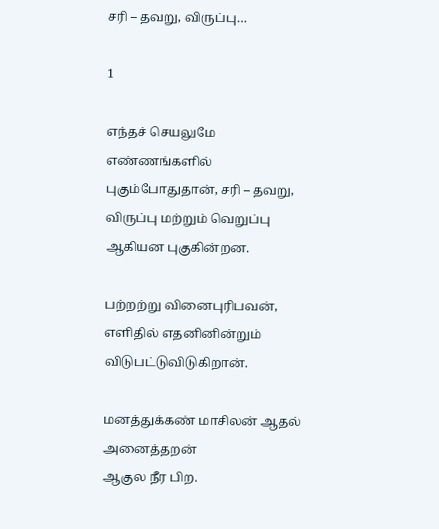சரி – தவறு, விருப்பு…

1

எந்தச் செயலுமே எண்ணங்களில் புகும்போதுதான், சரி – தவறு, விருப்பு மற்றும் வெறுப்பு ஆகியன புகுகின்றன.

பற்றற்று வினைபுரிபவன், எளிதில் எதனினின்றும் விடுபட்டுவிடுகிறான்.

மனத்துக்கண் மாசிலன் ஆதல் அனைத்தறன்
ஆகுல நீர பிற.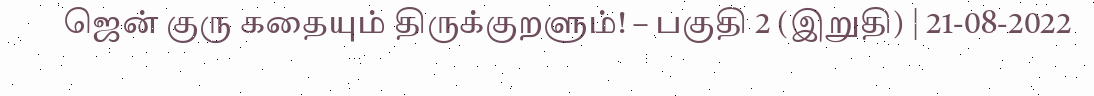ஜென் குரு கதையும் திருக்குறளும்! – பகுதி 2 (இறுதி) | 21-08-2022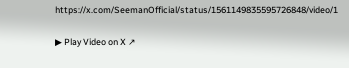https://x.com/SeemanOfficial/status/1561149835595726848/video/1

▶ Play Video on X ↗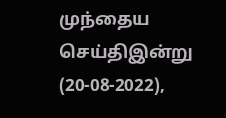முந்தைய செய்திஇன்று (20-08-2022),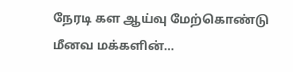நேரடி கள ஆய்வு மேற்கொண்டு மீனவ மக்களின்…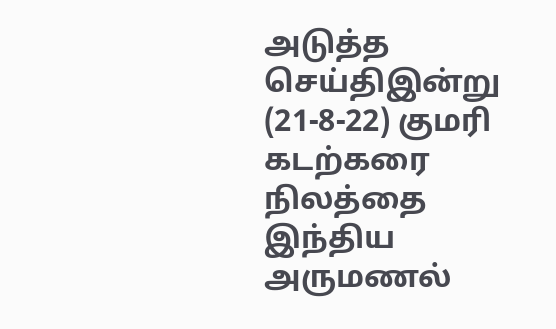அடுத்த செய்திஇன்று (21-8-22) குமரி கடற்கரை நிலத்தை இந்திய அருமணல்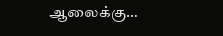ஆலைக்கு…